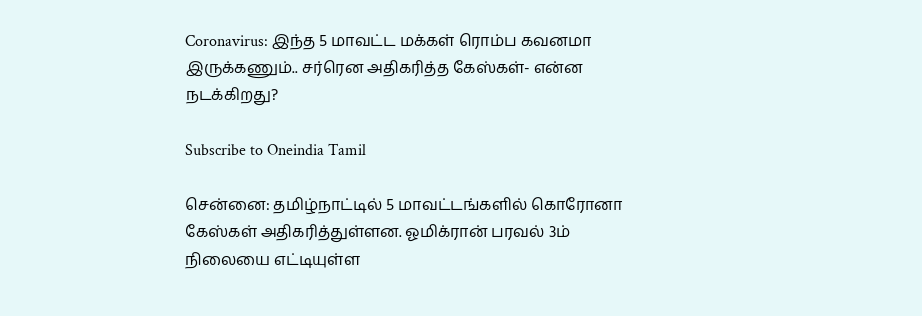Coronavirus: இந்த 5 மாவட்ட மக்கள் ரொம்ப கவனமா இருக்கணும்.. சர்ரென அதிகரித்த கேஸ்கள்- என்ன நடக்கிறது?

Subscribe to Oneindia Tamil

சென்னை: தமிழ்நாட்டில் 5 மாவட்டங்களில் கொரோனா கேஸ்கள் அதிகரித்துள்ளன. ஓமிக்ரான் பரவல் 3ம் நிலையை எட்டியுள்ள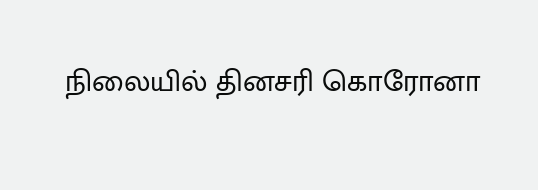நிலையில் தினசரி கொரோனா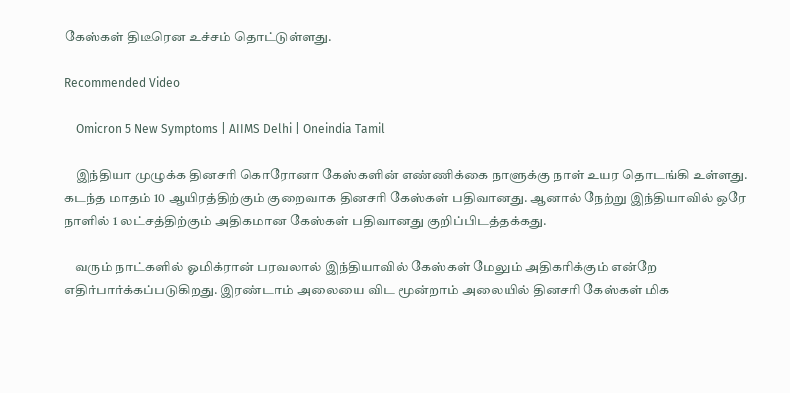கேஸ்கள் திடீரென உச்சம் தொட்டுள்ளது.

Recommended Video

    Omicron 5 New Symptoms | AIIMS Delhi | Oneindia Tamil

    இந்தியா முழுக்க தினசரி கொரோனா கேஸ்களின் எண்ணிக்கை நாளுக்கு நாள் உயர தொடங்கி உள்ளது. கடந்த மாதம் 10 ஆயிரத்திற்கும் குறைவாக தினசரி கேஸ்கள் பதிவானது. ஆனால் நேற்று இந்தியாவில் ஒரே நாளில் 1 லட்சத்திற்கும் அதிகமான கேஸ்கள் பதிவானது குறிப்பிடத்தக்கது.

    வரும் நாட்களில் ஓமிக்ரான் பரவலால் இந்தியாவில் கேஸ்கள் மேலும் அதிகரிக்கும் என்றே எதிர்பார்க்கப்படுகிறது. இரண்டாம் அலையை விட மூன்றாம் அலையில் தினசரி கேஸ்கள் மிக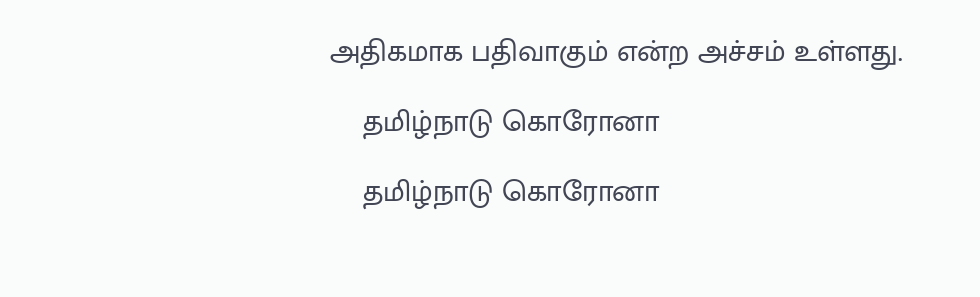அதிகமாக பதிவாகும் என்ற அச்சம் உள்ளது.

    தமிழ்நாடு கொரோனா

    தமிழ்நாடு கொரோனா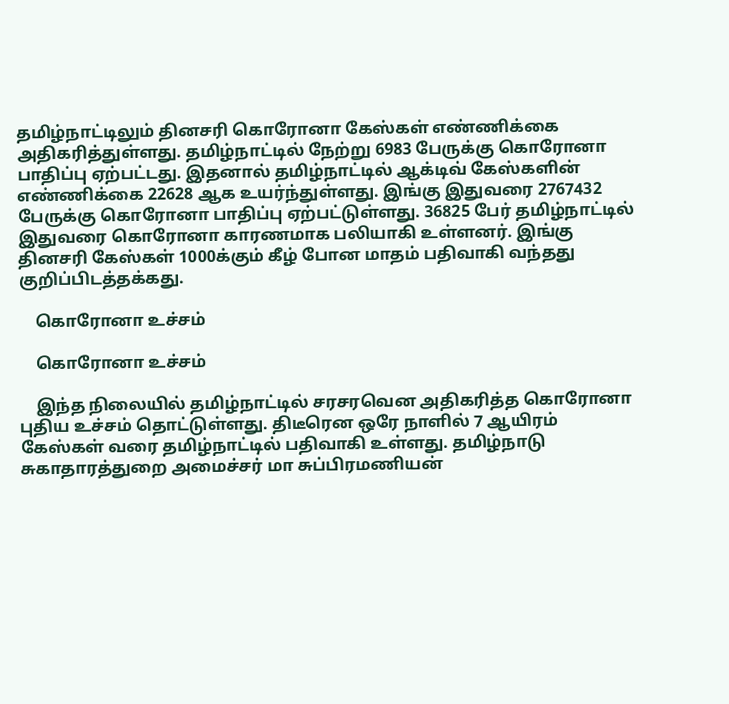தமிழ்நாட்டிலும் தினசரி கொரோனா கேஸ்கள் எண்ணிக்கை அதிகரித்துள்ளது. தமிழ்நாட்டில் நேற்று 6983 பேருக்கு கொரோனா பாதிப்பு ஏற்பட்டது. இதனால் தமிழ்நாட்டில் ஆக்டிவ் கேஸ்களின் எண்ணிக்கை 22628 ஆக உயர்ந்துள்ளது. இங்கு இதுவரை 2767432 பேருக்கு கொரோனா பாதிப்பு ஏற்பட்டுள்ளது. 36825 பேர் தமிழ்நாட்டில் இதுவரை கொரோனா காரணமாக பலியாகி உள்ளனர். இங்கு தினசரி கேஸ்கள் 1000க்கும் கீழ் போன மாதம் பதிவாகி வந்தது குறிப்பிடத்தக்கது.

    கொரோனா உச்சம்

    கொரோனா உச்சம்

    இந்த நிலையில் தமிழ்நாட்டில் சரசரவென அதிகரித்த கொரோனா புதிய உச்சம் தொட்டுள்ளது. திடீரென ஒரே நாளில் 7 ஆயிரம் கேஸ்கள் வரை தமிழ்நாட்டில் பதிவாகி உள்ளது. தமிழ்நாடு சுகாதாரத்துறை அமைச்சர் மா சுப்பிரமணியன்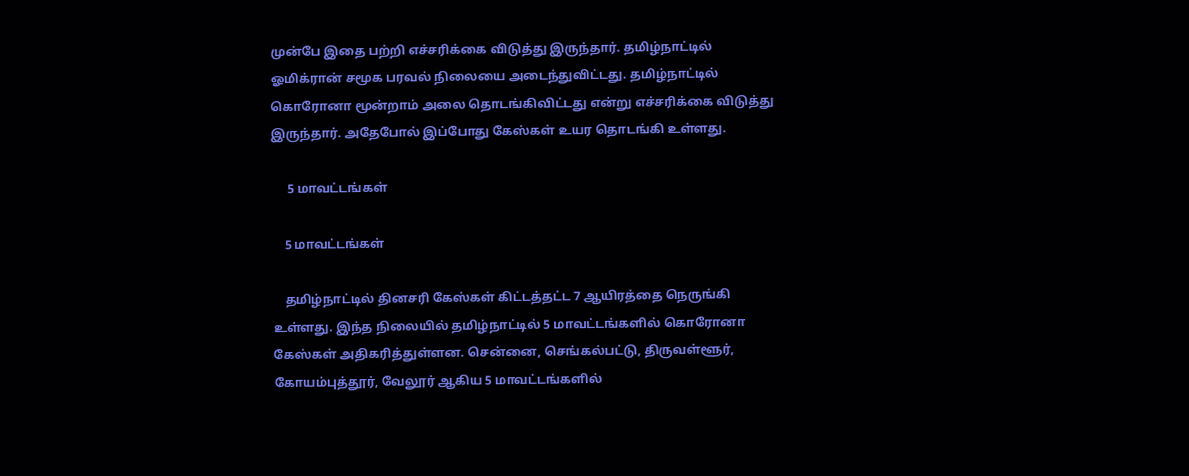முன்பே இதை பற்றி எச்சரிக்கை விடுத்து இருந்தார். தமிழ்நாட்டில் ஓமிக்ரான் சமூக பரவல் நிலையை அடைந்துவிட்டது. தமிழ்நாட்டில் கொரோனா மூன்றாம் அலை தொடங்கிவிட்டது என்று எச்சரிக்கை விடுத்து இருந்தார். அதேபோல் இப்போது கேஸ்கள் உயர தொடங்கி உள்ளது.

     5 மாவட்டங்கள்

    5 மாவட்டங்கள்

    தமிழ்நாட்டில் தினசரி கேஸ்கள் கிட்டத்தட்ட 7 ஆயிரத்தை நெருங்கி உள்ளது. இந்த நிலையில் தமிழ்நாட்டில் 5 மாவட்டங்களில் கொரோனா கேஸ்கள் அதிகரித்துள்ளன. சென்னை, செங்கல்பட்டு, திருவள்ளூர், கோயம்புத்தூர், வேலூர் ஆகிய 5 மாவட்டங்களில்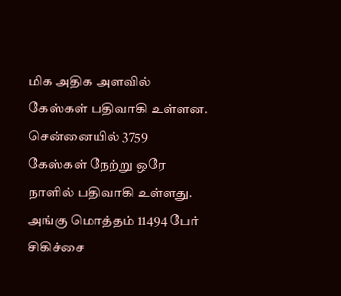மிக அதிக அளவில் கேஸ்கள் பதிவாகி உள்ளன. சென்னையில் 3759 கேஸ்கள் நேற்று ஒரே நாளில் பதிவாகி உள்ளது. அங்கு மொத்தம் 11494 பேர் சிகிச்சை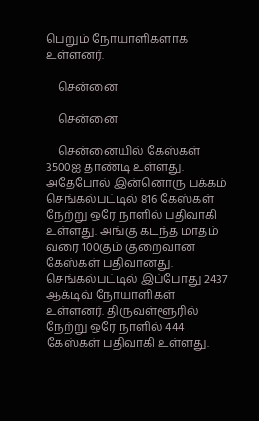பெறும் நோயாளிகளாக உள்ளனர்.

    சென்னை

    சென்னை

    சென்னையில் கேஸ்கள் 3500ஐ தாண்டி உள்ளது. அதேபோல் இன்னொரு பக்கம் செங்கல்பட்டில் 816 கேஸ்கள் நேற்று ஒரே நாளில் பதிவாகி உள்ளது. அங்கு கடந்த மாதம் வரை 100கும் குறைவான கேஸ்கள் பதிவானது. செங்கல்பட்டில் இப்போது 2437 ஆக்டிவ் நோயாளிகள் உள்ளனர். திருவள்ளூரில் நேற்று ஒரே நாளில் 444 கேஸ்கள் பதிவாகி உள்ளது.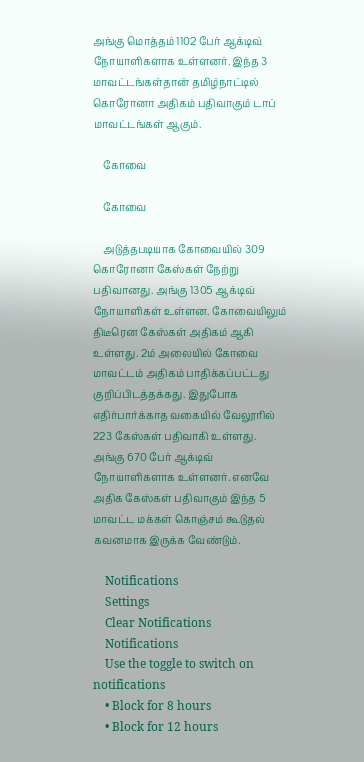அங்கு மொத்தம் 1102 பேர் ஆக்டிவ் நோயாளிகளாக உள்ளனர். இந்த 3 மாவட்டங்கள்தான் தமிழ்நாட்டில் கொரோனா அதிகம் பதிவாகும் டாப் மாவட்டங்கள் ஆகும்.

    கோவை

    கோவை

    அடுத்தபடியாக கோவையில் 309 கொரோனா கேஸ்கள் நேற்று பதிவானது. அங்கு 1305 ஆக்டிவ் நோயாளிகள் உள்ளன. கோவையிலும் திடீரென கேஸ்கள் அதிகம் ஆகி உள்ளது. 2ம் அலையில் கோவை மாவட்டம் அதிகம் பாதிக்கப்பட்டது குறிப்பிடத்தக்கது. இதுபோக எதிர்பார்க்காத வகையில் வேலூரில் 223 கேஸ்கள் பதிவாகி உள்ளது. அங்கு 670 பேர் ஆக்டிவ் நோயாளிகளாக உள்ளனர். எனவே அதிக கேஸ்கள் பதிவாகும் இந்த 5 மாவட்ட மக்கள் கொஞ்சம் கூடுதல் கவனமாக இருக்க வேண்டும்.

    Notifications
    Settings
    Clear Notifications
    Notifications
    Use the toggle to switch on notifications
    • Block for 8 hours
    • Block for 12 hours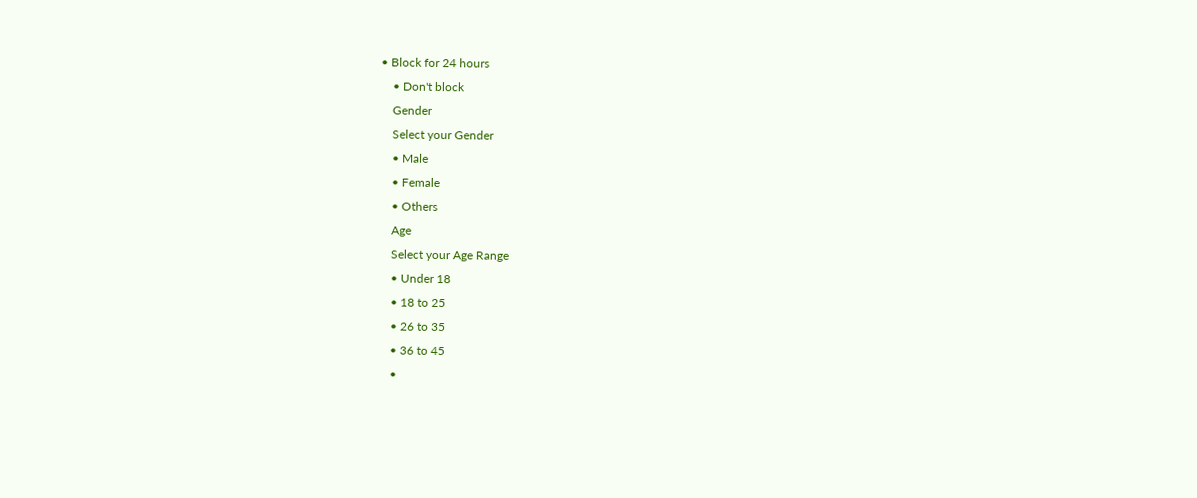• Block for 24 hours
    • Don't block
    Gender
    Select your Gender
    • Male
    • Female
    • Others
    Age
    Select your Age Range
    • Under 18
    • 18 to 25
    • 26 to 35
    • 36 to 45
    •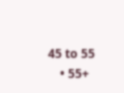45 to 55
    • 55+